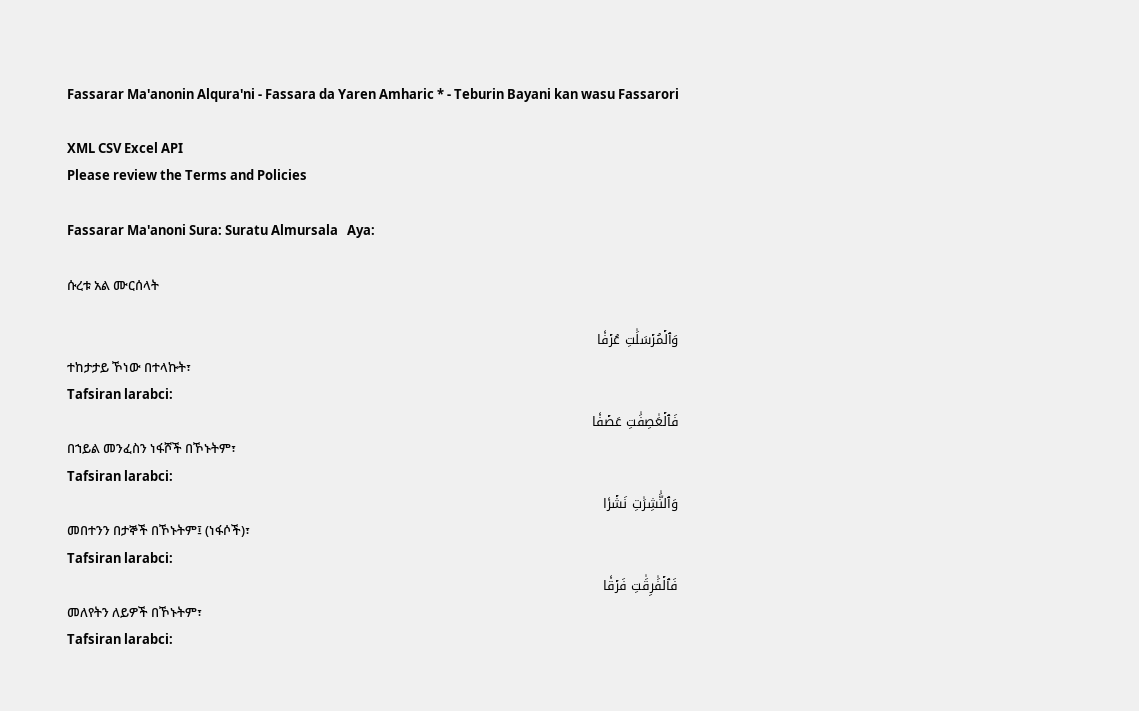Fassarar Ma'anonin Alqura'ni - Fassara da Yaren Amharic * - Teburin Bayani kan wasu Fassarori

XML CSV Excel API
Please review the Terms and Policies

Fassarar Ma'anoni Sura: Suratu Almursala   Aya:

ሱረቱ አል ሙርሰላት

وَٱلۡمُرۡسَلَٰتِ عُرۡفٗا
ተከታታይ ኾነው በተላኩት፣
Tafsiran larabci:
فَٱلۡعَٰصِفَٰتِ عَصۡفٗا
በኀይል መንፈስን ነፋሾች በኾኑትም፣
Tafsiran larabci:
وَٱلنَّٰشِرَٰتِ نَشۡرٗا
መበተንን በታኞች በኾኑትም፤ (ነፋሶች)፣
Tafsiran larabci:
فَٱلۡفَٰرِقَٰتِ فَرۡقٗا
መለየትን ለይዎች በኾኑትም፣
Tafsiran larabci: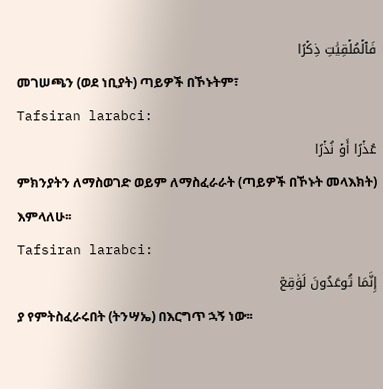فَٱلۡمُلۡقِيَٰتِ ذِكۡرًا
መገሠጫን (ወደ ነቢያት) ጣይዎች በኾኑትም፣
Tafsiran larabci:
عُذۡرًا أَوۡ نُذۡرًا
ምክንያትን ለማስወገድ ወይም ለማስፈራራት (ጣይዎች በኾኑት መላእክት) እምላለሁ፡፡
Tafsiran larabci:
إِنَّمَا تُوعَدُونَ لَوَٰقِعٞ
ያ የምትስፈራሩበት (ትንሣኤ) በእርግጥ ኋኝ ነው፡፡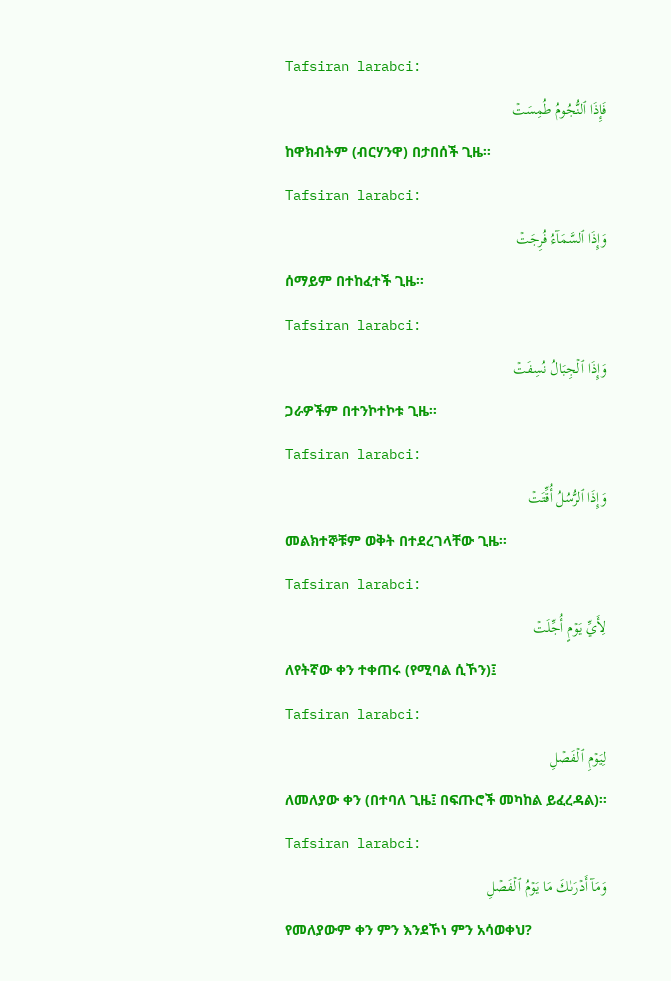Tafsiran larabci:
فَإِذَا ٱلنُّجُومُ طُمِسَتۡ
ከዋክብትም (ብርሃንዋ) በታበሰች ጊዜ፡፡
Tafsiran larabci:
وَإِذَا ٱلسَّمَآءُ فُرِجَتۡ
ሰማይም በተከፈተች ጊዜ፡፡
Tafsiran larabci:
وَإِذَا ٱلۡجِبَالُ نُسِفَتۡ
ጋራዎችም በተንኮተኮቱ ጊዜ፡፡
Tafsiran larabci:
وَإِذَا ٱلرُّسُلُ أُقِّتَتۡ
መልክተኞቹም ወቅት በተደረገላቸው ጊዜ፡፡
Tafsiran larabci:
لِأَيِّ يَوۡمٍ أُجِّلَتۡ
ለየትኛው ቀን ተቀጠሩ (የሚባል ሲኾን)፤
Tafsiran larabci:
لِيَوۡمِ ٱلۡفَصۡلِ
ለመለያው ቀን (በተባለ ጊዜ፤ በፍጡሮች መካከል ይፈረዳል)፡፡
Tafsiran larabci:
وَمَآ أَدۡرَىٰكَ مَا يَوۡمُ ٱلۡفَصۡلِ
የመለያውም ቀን ምን እንደኾነ ምን አሳወቀህ?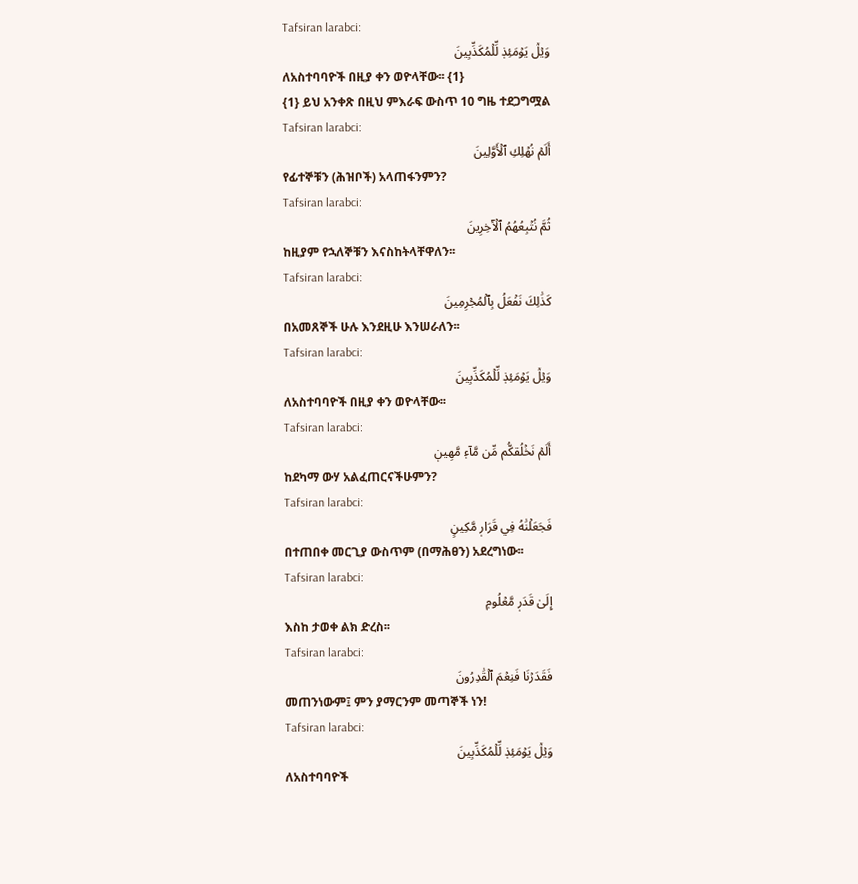Tafsiran larabci:
وَيۡلٞ يَوۡمَئِذٖ لِّلۡمُكَذِّبِينَ
ለአስተባባዮች በዚያ ቀን ወዮላቸው፡፡ {1}
{1} ይህ አንቀጽ በዚህ ምእራፍ ውስጥ 10 ግዜ ተደጋግሟል
Tafsiran larabci:
أَلَمۡ نُهۡلِكِ ٱلۡأَوَّلِينَ
የፊተኞቹን (ሕዝቦች) አላጠፋንምን?
Tafsiran larabci:
ثُمَّ نُتۡبِعُهُمُ ٱلۡأٓخِرِينَ
ከዚያም የኋለኞቹን እናስከትላቸዋለን፡፡
Tafsiran larabci:
كَذَٰلِكَ نَفۡعَلُ بِٱلۡمُجۡرِمِينَ
በአመጸኞች ሁሉ እንደዚሁ እንሠራለን፡፡
Tafsiran larabci:
وَيۡلٞ يَوۡمَئِذٖ لِّلۡمُكَذِّبِينَ
ለአስተባባዮች በዚያ ቀን ወዮላቸው፡፡
Tafsiran larabci:
أَلَمۡ نَخۡلُقكُّم مِّن مَّآءٖ مَّهِينٖ
ከደካማ ውሃ አልፈጠርናችሁምን?
Tafsiran larabci:
فَجَعَلۡنَٰهُ فِي قَرَارٖ مَّكِينٍ
በተጠበቀ መርጊያ ውስጥም (በማሕፀን) አደረግነው፡፡
Tafsiran larabci:
إِلَىٰ قَدَرٖ مَّعۡلُومٖ
እስከ ታወቀ ልክ ድረስ፡፡
Tafsiran larabci:
فَقَدَرۡنَا فَنِعۡمَ ٱلۡقَٰدِرُونَ
መጠንነውም፤ ምን ያማርንም መጣኞች ነን!
Tafsiran larabci:
وَيۡلٞ يَوۡمَئِذٖ لِّلۡمُكَذِّبِينَ
ለአስተባባዮች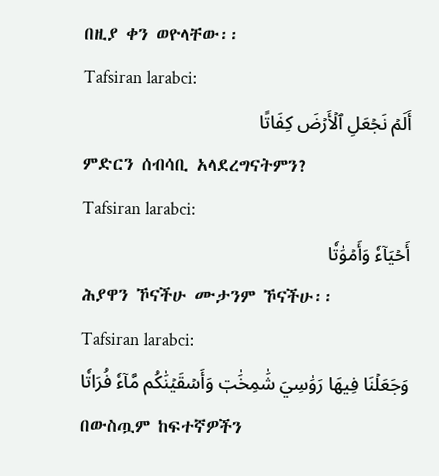በዚያ ቀን ወዮላቸው፡፡
Tafsiran larabci:
أَلَمۡ نَجۡعَلِ ٱلۡأَرۡضَ كِفَاتًا
ምድርን ሰብሳቢ አላደረግናትምን?
Tafsiran larabci:
أَحۡيَآءٗ وَأَمۡوَٰتٗا
ሕያዋን ኾናችሁ ሙታንም ኾናችሁ፡፡
Tafsiran larabci:
وَجَعَلۡنَا فِيهَا رَوَٰسِيَ شَٰمِخَٰتٖ وَأَسۡقَيۡنَٰكُم مَّآءٗ فُرَاتٗا
በውስጧም ከፍተኛዎችን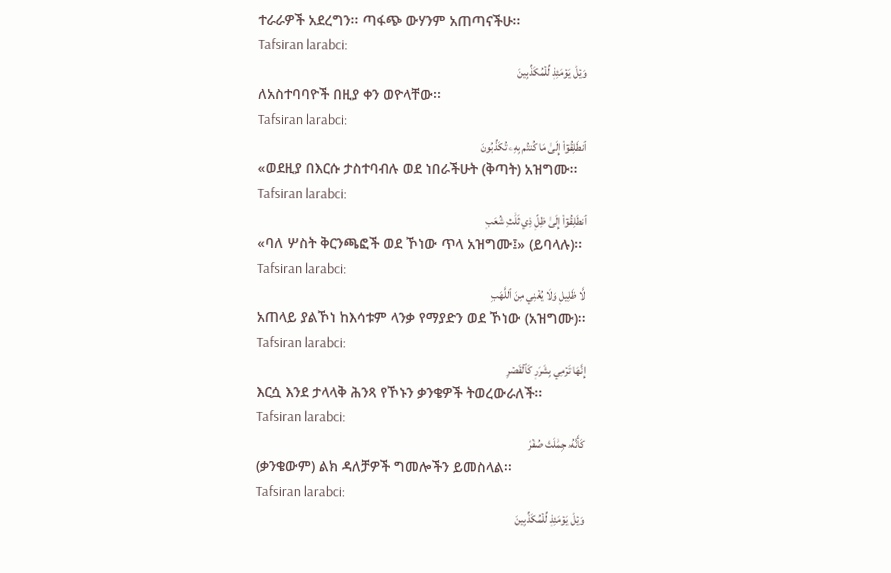ተራራዎች አደረግን፡፡ ጣፋጭ ውሃንም አጠጣናችሁ፡፡
Tafsiran larabci:
وَيۡلٞ يَوۡمَئِذٖ لِّلۡمُكَذِّبِينَ
ለአስተባባዮች በዚያ ቀን ወዮላቸው፡፡
Tafsiran larabci:
ٱنطَلِقُوٓاْ إِلَىٰ مَا كُنتُم بِهِۦ تُكَذِّبُونَ
«ወደዚያ በእርሱ ታስተባብሉ ወደ ነበራችሁት (ቅጣት) አዝግሙ፡፡
Tafsiran larabci:
ٱنطَلِقُوٓاْ إِلَىٰ ظِلّٖ ذِي ثَلَٰثِ شُعَبٖ
«ባለ ሦስት ቅርንጫፎች ወደ ኾነው ጥላ አዝግሙ፤» (ይባላሉ)፡፡
Tafsiran larabci:
لَّا ظَلِيلٖ وَلَا يُغۡنِي مِنَ ٱللَّهَبِ
አጠላይ ያልኾነ ከእሳቱም ላንቃ የማያድን ወደ ኾነው (አዝግሙ)፡፡
Tafsiran larabci:
إِنَّهَا تَرۡمِي بِشَرَرٖ كَٱلۡقَصۡرِ
እርሷ እንደ ታላላቅ ሕንጻ የኾኑን ቃንቄዎች ትወረውራለች፡፡
Tafsiran larabci:
كَأَنَّهُۥ جِمَٰلَتٞ صُفۡرٞ
(ቃንቄውም) ልክ ዳለቻዎች ግመሎችን ይመስላል፡፡
Tafsiran larabci:
وَيۡلٞ يَوۡمَئِذٖ لِّلۡمُكَذِّبِينَ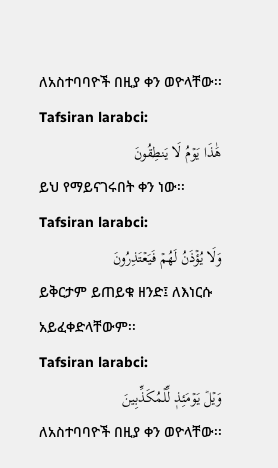ለአስተባባዮች በዚያ ቀን ወዮላቸው፡፡
Tafsiran larabci:
هَٰذَا يَوۡمُ لَا يَنطِقُونَ
ይህ የማይናገሩበት ቀን ነው፡፡
Tafsiran larabci:
وَلَا يُؤۡذَنُ لَهُمۡ فَيَعۡتَذِرُونَ
ይቅርታም ይጠይቁ ዘንድ፤ ለእነርሱ አይፈቀድላቸውም፡፡
Tafsiran larabci:
وَيۡلٞ يَوۡمَئِذٖ لِّلۡمُكَذِّبِينَ
ለአስተባባዮች በዚያ ቀን ወዮላቸው፡፡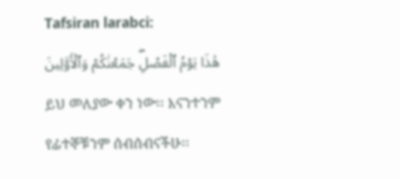Tafsiran larabci:
هَٰذَا يَوۡمُ ٱلۡفَصۡلِۖ جَمَعۡنَٰكُمۡ وَٱلۡأَوَّلِينَ
ይህ መለያው ቀን ነው፡፡ እናንተንም የፊተኞቹንም ሰብሰብናችሁ፡፡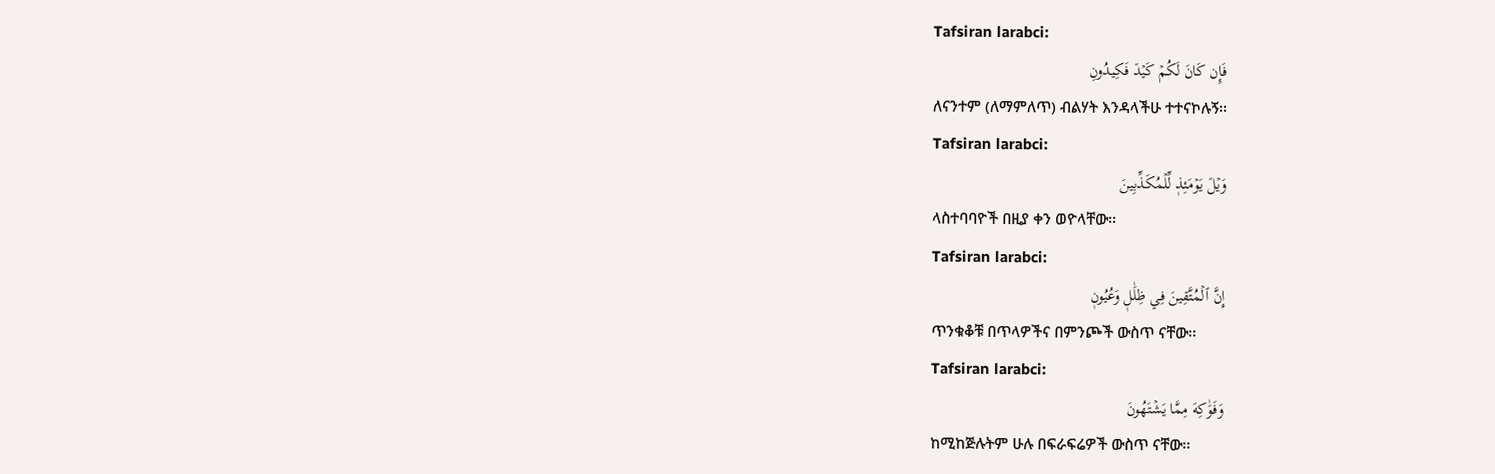Tafsiran larabci:
فَإِن كَانَ لَكُمۡ كَيۡدٞ فَكِيدُونِ
ለናንተም (ለማምለጥ) ብልሃት እንዳላችሁ ተተናኮሉኝ፡፡
Tafsiran larabci:
وَيۡلٞ يَوۡمَئِذٖ لِّلۡمُكَذِّبِينَ
ላስተባባዮች በዚያ ቀን ወዮላቸው፡፡
Tafsiran larabci:
إِنَّ ٱلۡمُتَّقِينَ فِي ظِلَٰلٖ وَعُيُونٖ
ጥንቁቆቹ በጥላዎችና በምንጮች ውስጥ ናቸው፡፡
Tafsiran larabci:
وَفَوَٰكِهَ مِمَّا يَشۡتَهُونَ
ከሚከጅሉትም ሁሉ በፍራፍሬዎች ውስጥ ናቸው፡፡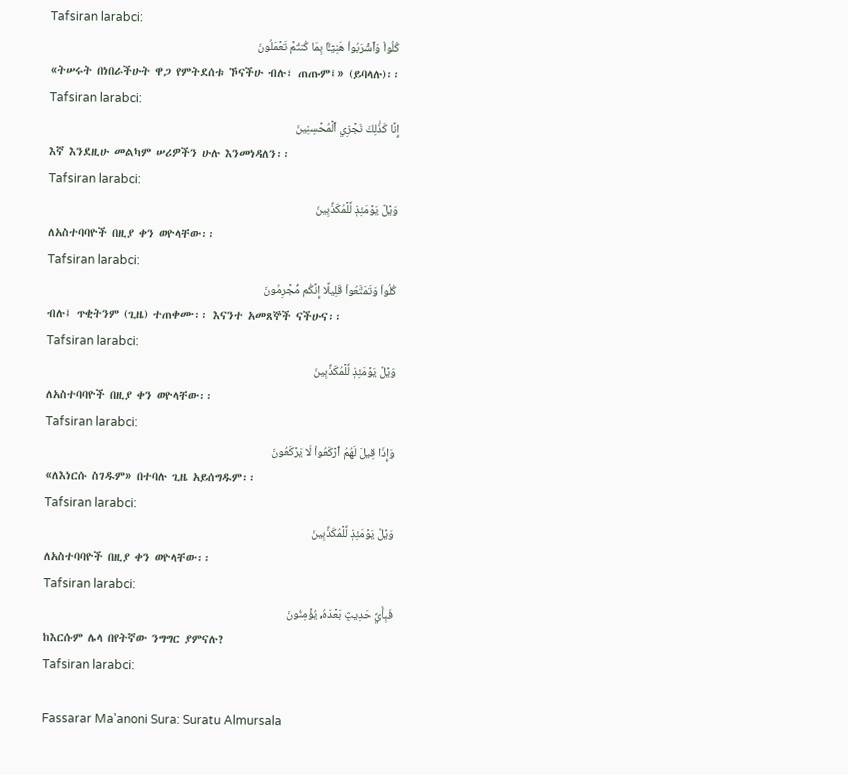Tafsiran larabci:
كُلُواْ وَٱشۡرَبُواْ هَنِيٓـَٔۢا بِمَا كُنتُمۡ تَعۡمَلُونَ
«ትሠሩት በነበራችሁት ዋጋ የምትደሰቱ ኾናችሁ ብሉ፣ ጠጡም፤» (ይባላሉ)፡፡
Tafsiran larabci:
إِنَّا كَذَٰلِكَ نَجۡزِي ٱلۡمُحۡسِنِينَ
እኛ እንደዚሁ መልካም ሠሪዎችን ሁሉ እንመነዳለን፡፡
Tafsiran larabci:
وَيۡلٞ يَوۡمَئِذٖ لِّلۡمُكَذِّبِينَ
ለአስተባባዮች በዚያ ቀን ወዮላቸው፡፡
Tafsiran larabci:
كُلُواْ وَتَمَتَّعُواْ قَلِيلًا إِنَّكُم مُّجۡرِمُونَ
ብሉ፤ ጥቂትንም (ጊዜ) ተጠቀሙ፡፡ እናንተ አመጸኞች ናችሁና፡፡
Tafsiran larabci:
وَيۡلٞ يَوۡمَئِذٖ لِّلۡمُكَذِّبِينَ
ለአስተባባዮች በዚያ ቀን ወዮላቸው፡፡
Tafsiran larabci:
وَإِذَا قِيلَ لَهُمُ ٱرۡكَعُواْ لَا يَرۡكَعُونَ
«ለእነርሱ ስገዱም» በተባሉ ጊዜ አይሰግዱም፡፡
Tafsiran larabci:
وَيۡلٞ يَوۡمَئِذٖ لِّلۡمُكَذِّبِينَ
ለአስተባባዮች በዚያ ቀን ወዮላቸው፡፡
Tafsiran larabci:
فَبِأَيِّ حَدِيثِۭ بَعۡدَهُۥ يُؤۡمِنُونَ
ከእርሱም ሌላ በየትኛው ንግግር ያምናሉ?
Tafsiran larabci:

Fassarar Ma'anoni Sura: Suratu Almursala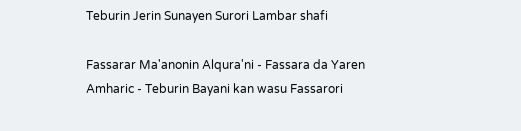Teburin Jerin Sunayen Surori Lambar shafi

Fassarar Ma'anonin Alqura'ni - Fassara da Yaren Amharic - Teburin Bayani kan wasu Fassarori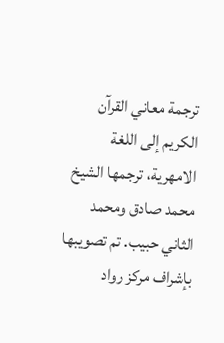ترجمة معاني القرآن الكريم إلى اللغة الامهرية، ترجمها الشيخ محمد صادق ومحمد الثاني حبيب. تم تصويبها بإشراف مركز رواد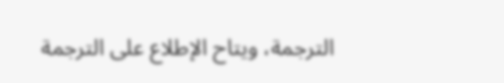الترجمة، ويتاح الإطلاع على الترجمة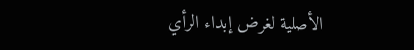الأصلية لغرض إبداء الرأي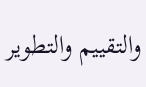والتقييم والتطوير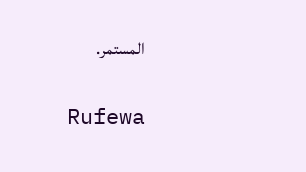المستمر.

Rufewa